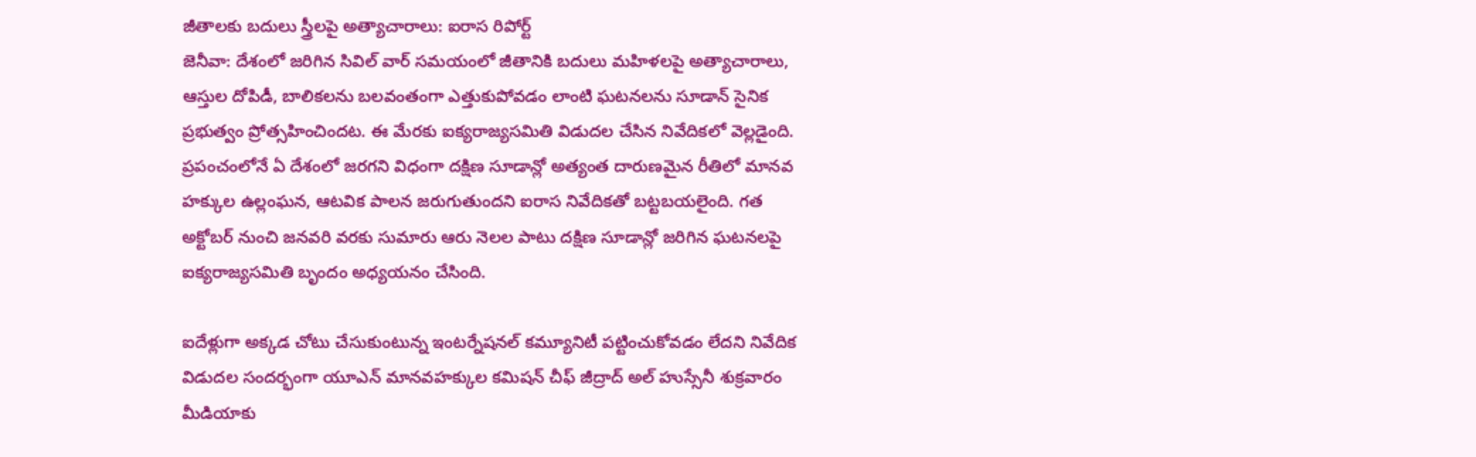జీతాలకు బదులు స్త్రీలపై అత్యాచారాలు: ఐరాస రిపోర్ట్
జెనీవా: దేశంలో జరిగిన సివిల్ వార్ సమయంలో జీతానికి బదులు మహిళలపై అత్యాచారాలు, ఆస్తుల దోపిడీ, బాలికలను బలవంతంగా ఎత్తుకుపోవడం లాంటి ఘటనలను సూడాన్ సైనిక ప్రభుత్వం ప్రోత్సహించిందట. ఈ మేరకు ఐక్యరాజ్యసమితి విడుదల చేసిన నివేదికలో వెల్లడైంది.
ప్రపంచంలోనే ఏ దేశంలో జరగని విధంగా దక్షిణ సూడాన్లో అత్యంత దారుణమైన రీతిలో మానవ హక్కుల ఉల్లంఘన, ఆటవిక పాలన జరుగుతుందని ఐరాస నివేదికతో బట్టబయలైంది. గత అక్టోబర్ నుంచి జనవరి వరకు సుమారు ఆరు నెలల పాటు దక్షిణ సూడాన్లో జరిగిన ఘటనలపై ఐక్యరాజ్యసమితి బృందం అధ్యయనం చేసింది.

ఐదేళ్లుగా అక్కడ చోటు చేసుకుంటున్న ఇంటర్నేషనల్ కమ్యూనిటీ పట్టించుకోవడం లేదని నివేదిక విడుదల సందర్భంగా యూఎన్ మానవహక్కుల కమిషన్ చీఫ్ జీద్రాద్ అల్ హుస్సేనీ శుక్రవారం మీడియాకు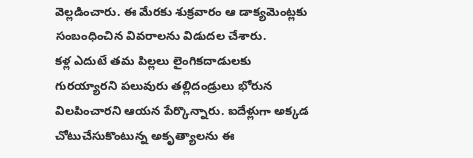వెల్లడించారు. ఈ మేరకు శుక్రవారం ఆ డాక్యమెంట్లకు సంబంధించిన వివరాలను విడుదల చేశారు.
కళ్ల ఎదుటే తమ పిల్లలు లైంగికదాడులకు గురయ్యారని పలువురు తల్లిదండ్రులు భోరున విలపించారని ఆయన పేర్కొన్నారు. ఐదేళ్లుగా అక్కడ చోటుచేసుకొంటున్న అకృత్యాలను ఈ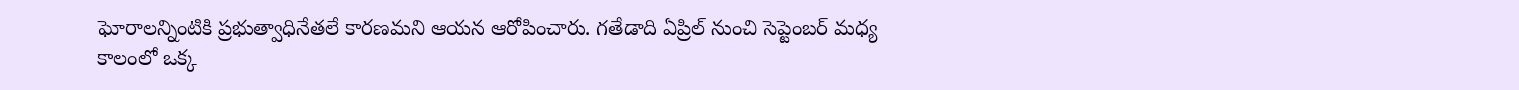ఘోరాలన్నింటికి ప్రభుత్వాధినేతలే కారణమని ఆయన ఆరోపించారు. గతేడాది ఏప్రిల్ నుంచి సెప్టెంబర్ మధ్య కాలంలో ఒక్క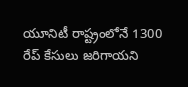యూనిటీ రాష్ట్రంలోనే 1300 రేప్ కేసులు జరిగాయని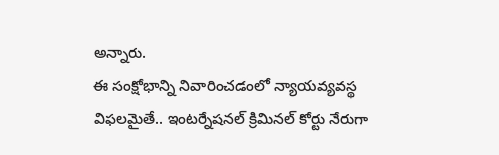అన్నారు.
ఈ సంక్షోభాన్ని నివారించడంలో న్యాయవ్యవస్థ విఫలమైతే.. ఇంటర్నేషనల్ క్రిమినల్ కోర్టు నేరుగా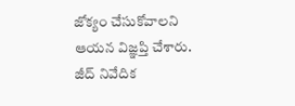జోక్యం చేసుకోవాలని ఆయన విజ్ఞప్తి చేశారు. జీద్ నివేదిక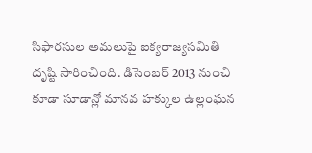సిఫారసుల అమలుపై ఐక్యరాజ్యసమితి దృష్టి సారించింది. డిసెంబర్ 2013 నుంచి కూడా సూడాన్లో మానవ హక్కుల ఉల్లంఘన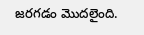జరగడం మొదలైంది.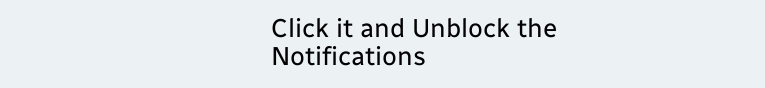Click it and Unblock the Notifications